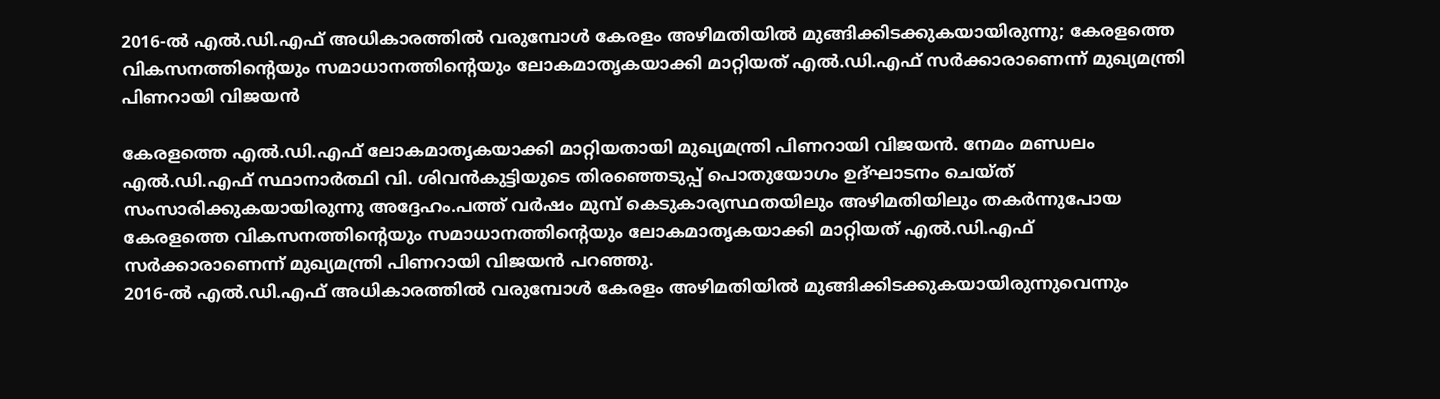2016-ൽ എൽ.ഡി.എഫ് അധികാരത്തിൽ വരുമ്പോൾ കേരളം അഴിമതിയിൽ മുങ്ങിക്കിടക്കുകയായിരുന്നു; കേരളത്തെ വികസനത്തിന്റെയും സമാധാനത്തിന്റെയും ലോകമാതൃകയാക്കി മാറ്റിയത് എൽ.ഡി.എഫ് സർക്കാരാണെന്ന് മുഖ്യമന്ത്രി പിണറായി വിജയൻ

കേരളത്തെ എൽ.ഡി.എഫ് ലോകമാതൃകയാക്കി മാറ്റിയതായി മുഖ്യമന്ത്രി പിണറായി വിജയൻ. നേമം മണ്ഡലം എൽ.ഡി.എഫ് സ്ഥാനാർത്ഥി വി. ശിവൻകുട്ടിയുടെ തിരഞ്ഞെടുപ്പ് പൊതുയോഗം ഉദ്ഘാടനം ചെയ്ത് സംസാരിക്കുകയായിരുന്നു അദ്ദേഹം.പത്ത് വർഷം മുമ്പ് കെടുകാര്യസ്ഥതയിലും അഴിമതിയിലും തകർന്നുപോയ കേരളത്തെ വികസനത്തിന്റെയും സമാധാനത്തിന്റെയും ലോകമാതൃകയാക്കി മാറ്റിയത് എൽ.ഡി.എഫ് സർക്കാരാണെന്ന് മുഖ്യമന്ത്രി പിണറായി വിജയൻ പറഞ്ഞു.
2016-ൽ എൽ.ഡി.എഫ് അധികാരത്തിൽ വരുമ്പോൾ കേരളം അഴിമതിയിൽ മുങ്ങിക്കിടക്കുകയായിരുന്നുവെന്നും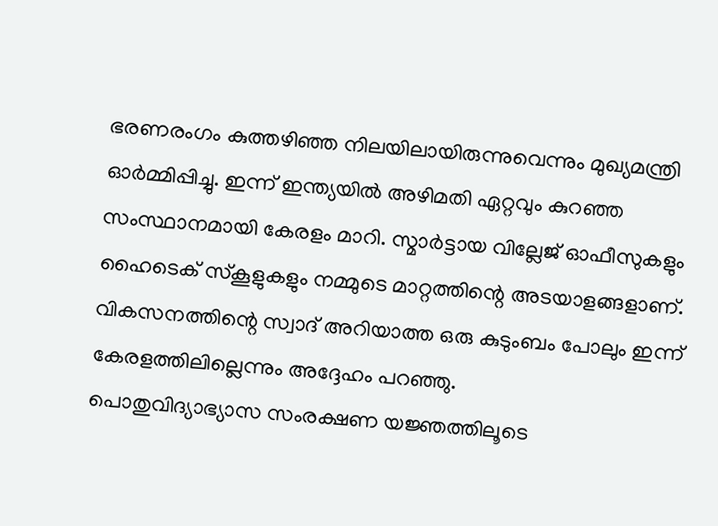ഭരണരംഗം കുത്തഴിഞ്ഞ നിലയിലായിരുന്നുവെന്നും മുഖ്യമന്ത്രി ഓർമ്മിപ്പിച്ചു. ഇന്ന് ഇന്ത്യയിൽ അഴിമതി ഏറ്റവും കുറഞ്ഞ സംസ്ഥാനമായി കേരളം മാറി. സ്മാർട്ടായ വില്ലേജ് ഓഫീസുകളും ഹൈടെക് സ്കൂളുകളും നമ്മുടെ മാറ്റത്തിന്റെ അടയാളങ്ങളാണ്. വികസനത്തിന്റെ സ്വാദ് അറിയാത്ത ഒരു കുടുംബം പോലും ഇന്ന് കേരളത്തിലില്ലെന്നും അദ്ദേഹം പറഞ്ഞു.
പൊതുവിദ്യാഭ്യാസ സംരക്ഷണ യജ്ഞത്തിലൂടെ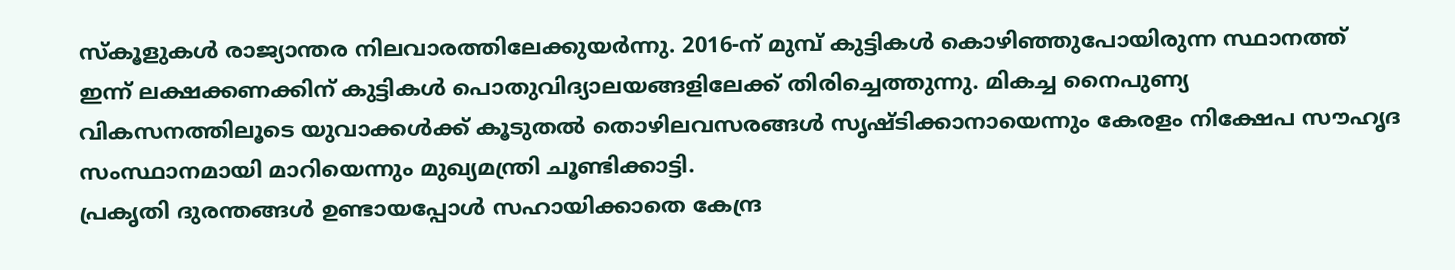സ്കൂളുകൾ രാജ്യാന്തര നിലവാരത്തിലേക്കുയർന്നു. 2016-ന് മുമ്പ് കുട്ടികൾ കൊഴിഞ്ഞുപോയിരുന്ന സ്ഥാനത്ത് ഇന്ന് ലക്ഷക്കണക്കിന് കുട്ടികൾ പൊതുവിദ്യാലയങ്ങളിലേക്ക് തിരിച്ചെത്തുന്നു. മികച്ച നൈപുണ്യ വികസനത്തിലൂടെ യുവാക്കൾക്ക് കൂടുതൽ തൊഴിലവസരങ്ങൾ സൃഷ്ടിക്കാനായെന്നും കേരളം നിക്ഷേപ സൗഹൃദ സംസ്ഥാനമായി മാറിയെന്നും മുഖ്യമന്ത്രി ചൂണ്ടിക്കാട്ടി.
പ്രകൃതി ദുരന്തങ്ങൾ ഉണ്ടായപ്പോൾ സഹായിക്കാതെ കേന്ദ്ര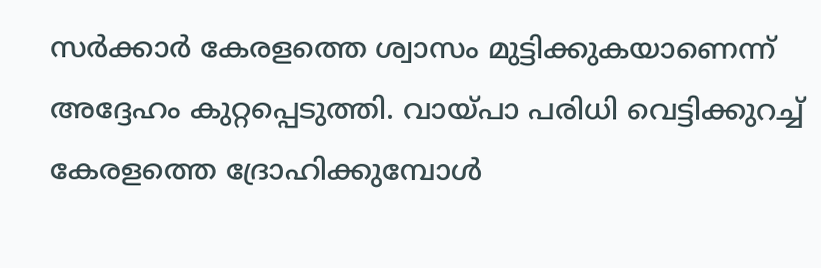സർക്കാർ കേരളത്തെ ശ്വാസം മുട്ടിക്കുകയാണെന്ന് അദ്ദേഹം കുറ്റപ്പെടുത്തി. വായ്പാ പരിധി വെട്ടിക്കുറച്ച് കേരളത്തെ ദ്രോഹിക്കുമ്പോൾ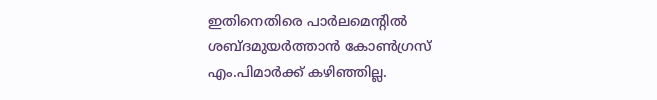ഇതിനെതിരെ പാർലമെന്റിൽ ശബ്ദമുയർത്താൻ കോൺഗ്രസ് എം.പിമാർക്ക് കഴിഞ്ഞില്ല.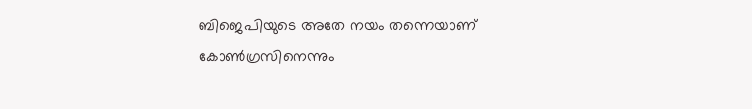ബിജെപിയുടെ അതേ നയം തന്നെയാണ് കോൺഗ്രസിനെന്നും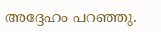അദ്ദേഹം പറഞ്ഞു.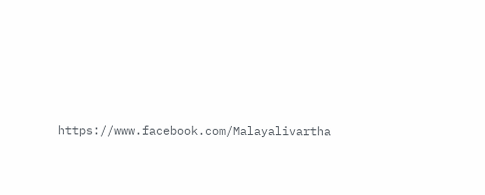https://www.facebook.com/Malayalivartha